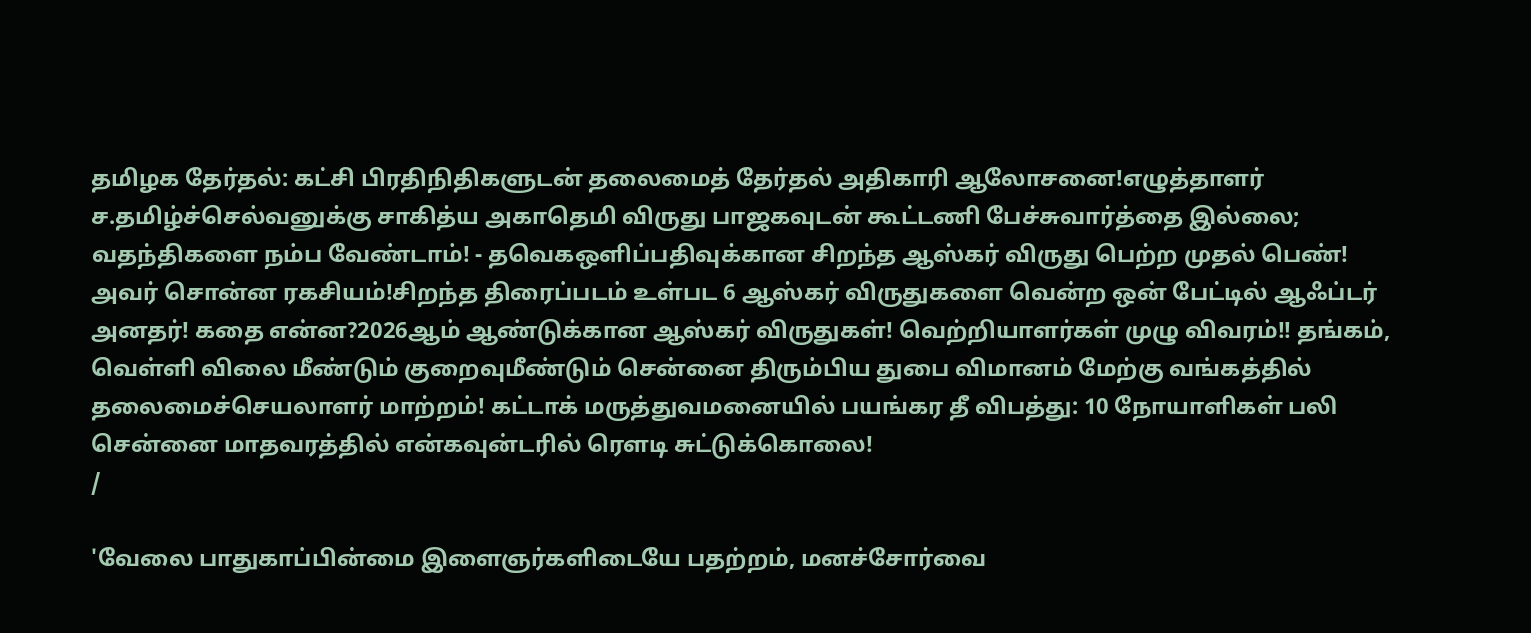தமிழக தேர்தல்: கட்சி பிரதிநிதிகளுடன் தலைமைத் தேர்தல் அதிகாரி ஆலோசனை!எழுத்தாளர் ச.தமிழ்ச்செல்வனுக்கு சாகித்ய அகாதெமி விருது பாஜகவுடன் கூட்டணி பேச்சுவார்த்தை இல்லை; வதந்திகளை நம்ப வேண்டாம்! - தவெகஒளிப்பதிவுக்கான சிறந்த ஆஸ்கர் விருது பெற்ற முதல் பெண்! அவர் சொன்ன ரகசியம்!சிறந்த திரைப்படம் உள்பட 6 ஆஸ்கர் விருதுகளை வென்ற ஒன் பேட்டில் ஆஃப்டர் அனதர்! கதை என்ன?2026ஆம் ஆண்டுக்கான ஆஸ்கர் விருதுகள்! வெற்றியாளர்கள் முழு விவரம்!! தங்கம், வெள்ளி விலை மீண்டும் குறைவுமீண்டும் சென்னை திரும்பிய துபை விமானம் மேற்கு வங்கத்தில் தலைமைச்செயலாளர் மாற்றம்! கட்டாக் மருத்துவமனையில் பயங்கர தீ விபத்து: 10 நோயாளிகள் பலி சென்னை மாதவரத்தில் என்கவுன்டரில் ரௌடி சுட்டுக்கொலை!
/

'வேலை பாதுகாப்பின்மை இளைஞர்களிடையே பதற்றம், மனச்சோர்வை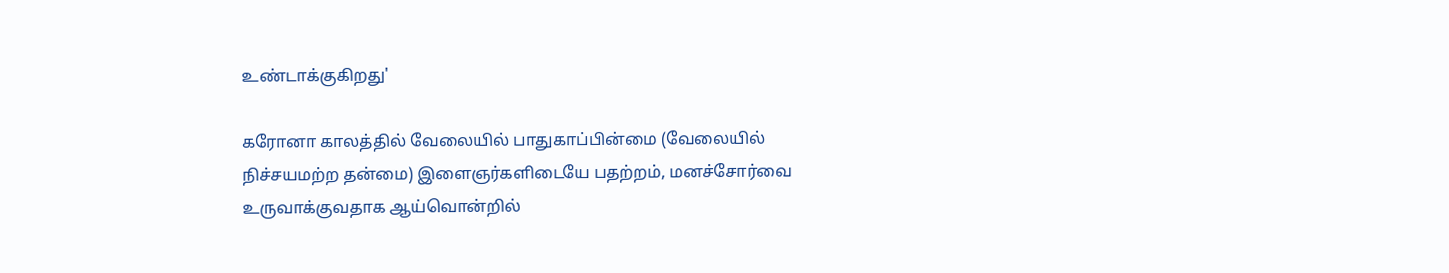உண்டாக்குகிறது'

கரோனா காலத்தில் வேலையில் பாதுகாப்பின்மை (வேலையில் நிச்சயமற்ற தன்மை) இளைஞர்களிடையே பதற்றம், மனச்சோர்வை உருவாக்குவதாக ஆய்வொன்றில்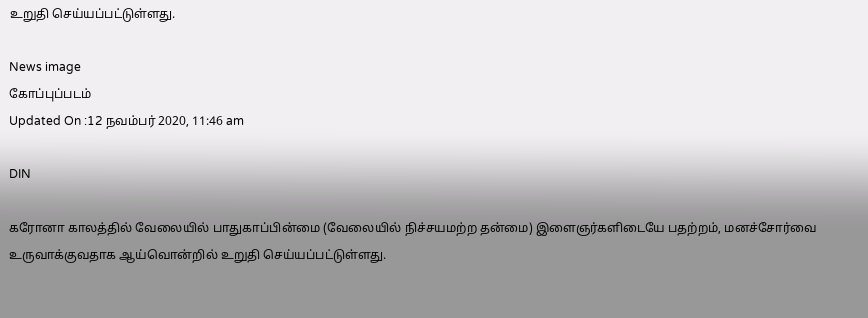உறுதி செய்யப்பட்டுள்ளது.

News image
கோப்புப்படம்
Updated On :12 நவம்பர் 2020, 11:46 am

DIN

கரோனா காலத்தில் வேலையில் பாதுகாப்பின்மை (வேலையில் நிச்சயமற்ற தன்மை) இளைஞர்களிடையே பதற்றம், மனச்சோர்வை உருவாக்குவதாக ஆய்வொன்றில் உறுதி செய்யப்பட்டுள்ளது.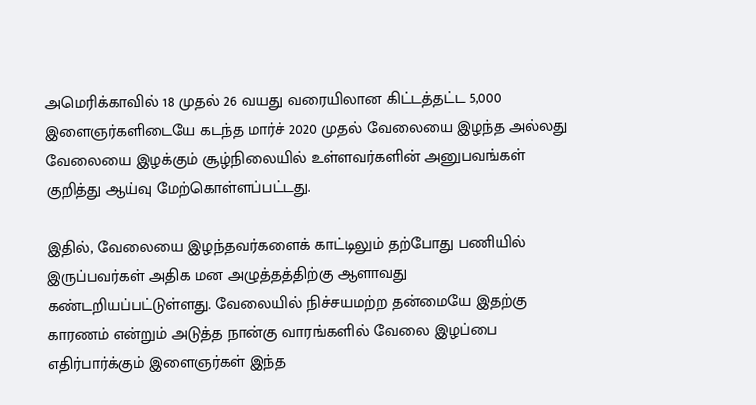அமெரிக்காவில் 18 முதல் 26 வயது வரையிலான கிட்டத்தட்ட 5,000 இளைஞர்களிடையே கடந்த மார்ச் 2020 முதல் வேலையை இழந்த அல்லது வேலையை இழக்கும் சூழ்நிலையில் உள்ளவர்களின் அனுபவங்கள் குறித்து ஆய்வு மேற்கொள்ளப்பட்டது.

இதில், வேலையை இழந்தவர்களைக் காட்டிலும் தற்போது பணியில் இருப்பவர்கள் அதிக மன அழுத்தத்திற்கு ஆளாவது கண்டறியப்பட்டுள்ளது. வேலையில் நிச்சயமற்ற தன்மையே இதற்கு  காரணம் என்றும் அடுத்த நான்கு வாரங்களில் வேலை இழப்பை எதிர்பார்க்கும் இளைஞர்கள் இந்த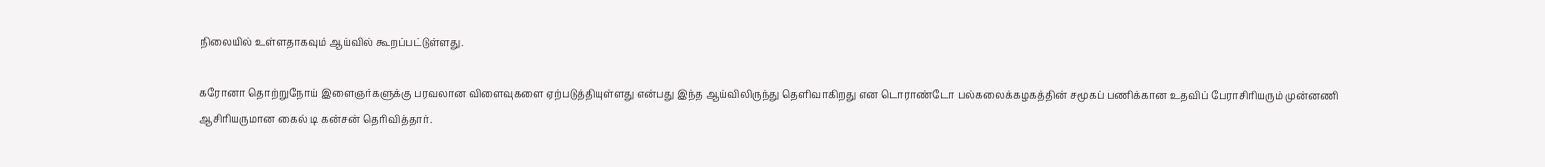நிலையில் உள்ளதாகவும் ஆய்வில் கூறப்பட்டுள்ளது.

கரோனா தொற்றுநோய் இளைஞர்களுக்கு பரவலான விளைவுகளை ஏற்படுத்தியுள்ளது என்பது இந்த ஆய்விலிருந்து தெளிவாகிறது என டொராண்டோ பல்கலைக்கழகத்தின் சமூகப் பணிக்கான உதவிப் பேராசிரியரும் முன்னணி ஆசிரியருமான கைல் டி கன்சன் தெரிவித்தார்.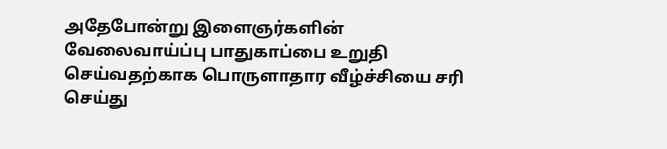அதேபோன்று இளைஞர்களின் வேலைவாய்ப்பு பாதுகாப்பை உறுதி செய்வதற்காக பொருளாதார வீழ்ச்சியை சரி செய்து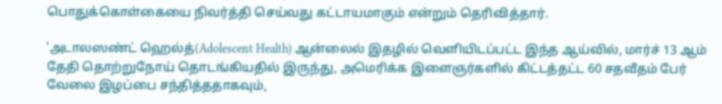பொதுக்கொள்கையை நிவர்த்தி செய்வது கட்டாயமாகும் என்றும் தெரிவித்தார்.

'அடாலஸண்ட் ஹெல்த்(Adolescent Health) ஆன்லைல் இதழில் வெளியிடப்பட்ட இந்த ஆய்வில், மார்ச் 13 ஆம் தேதி தொற்றுநோய் தொடங்கியதில் இருந்து, அமெரிக்க இளைஞர்களில் கிட்டத்தட்ட 60 சதவீதம் பேர் வேலை இழப்பை சந்தித்ததாகவும்,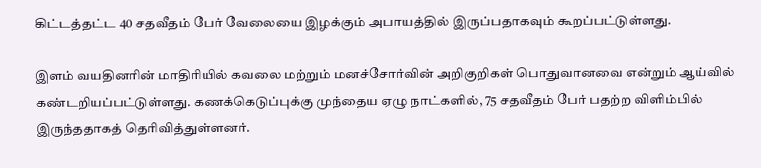கிட்டத்தட்ட 40 சதவீதம் பேர் வேலையை இழக்கும் அபாயத்தில் இருப்பதாகவும் கூறப்பட்டுள்ளது.

இளம் வயதினரின் மாதிரியில் கவலை மற்றும் மனச்சோர்வின் அறிகுறிகள் பொதுவானவை என்றும் ஆய்வில் கண்டறியப்பட்டுள்ளது. கணக்கெடுப்புக்கு முந்தைய ஏழு நாட்களில், 75 சதவீதம் பேர் பதற்ற விளிம்பில் இருந்ததாகத் தெரிவித்துள்ளனர்.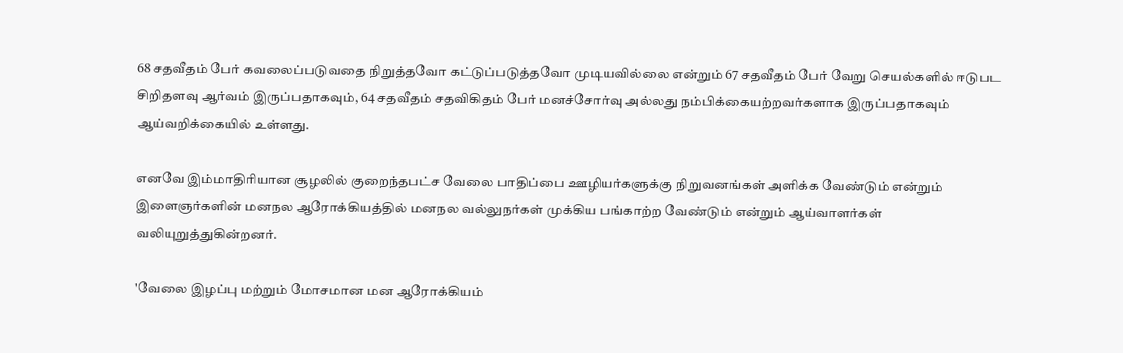68 சதவீதம் பேர் கவலைப்படுவதை நிறுத்தவோ கட்டுப்படுத்தவோ முடியவில்லை என்றும் 67 சதவீதம் பேர் வேறு செயல்களில் ஈடுபட சிறிதளவு ஆர்வம் இருப்பதாகவும், 64 சதவீதம் சதவிகிதம் பேர் மனச்சோர்வு அல்லது நம்பிக்கையற்றவர்களாக இருப்பதாகவும் ஆய்வறிக்கையில் உள்ளது.

எனவே இம்மாதிரியான சூழலில் குறைந்தபட்ச வேலை பாதிப்பை ஊழியர்களுக்கு நிறுவனங்கள் அளிக்க வேண்டும் என்றும் இளைஞர்களின் மனநல ஆரோக்கியத்தில் மனநல வல்லுநர்கள் முக்கிய பங்காற்ற வேண்டும் என்றும் ஆய்வாளர்கள் வலியுறுத்துகின்றனர்.

'வேலை இழப்பு மற்றும் மோசமான மன ஆரோக்கியம்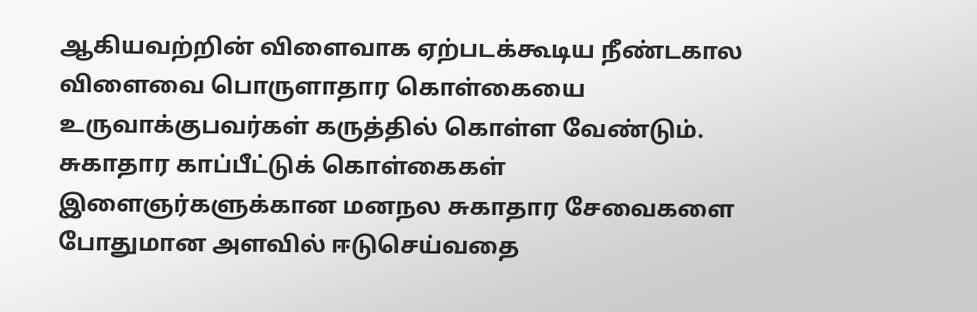ஆகியவற்றின் விளைவாக ஏற்படக்கூடிய நீண்டகால விளைவை பொருளாதார கொள்கையை உருவாக்குபவர்கள் கருத்தில் கொள்ள வேண்டும். சுகாதார காப்பீட்டுக் கொள்கைகள் இளைஞர்களுக்கான மனநல சுகாதார சேவைகளை போதுமான அளவில் ஈடுசெய்வதை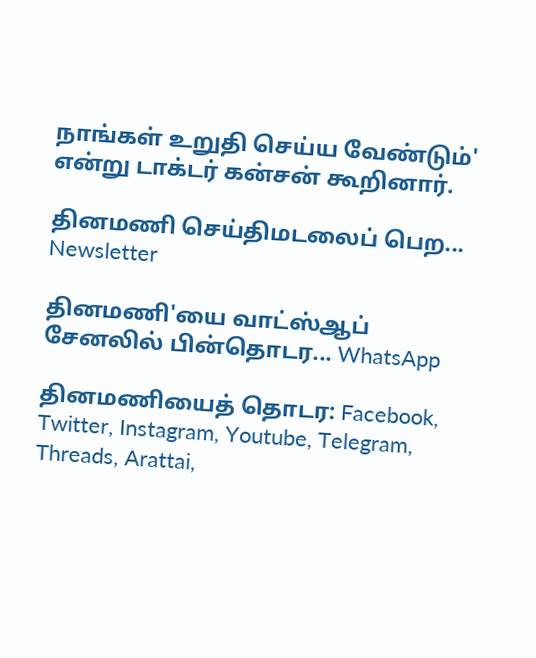நாங்கள் உறுதி செய்ய வேண்டும்' என்று டாக்டர் கன்சன் கூறினார்.

தினமணி செய்திமடலைப் பெற... Newsletter

தினமணி'யை வாட்ஸ்ஆப் சேனலில் பின்தொடர... WhatsApp

தினமணியைத் தொடர: Facebook, Twitter, Instagram, Youtube, Telegram, Threads, Arattai,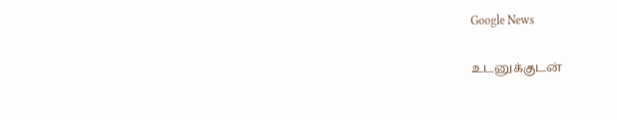Google News

உடனுக்குடன்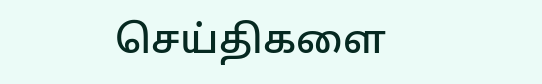செய்திகளை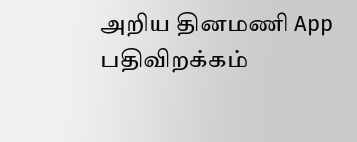அறிய தினமணி App பதிவிறக்கம்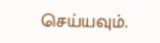செய்யவும்.